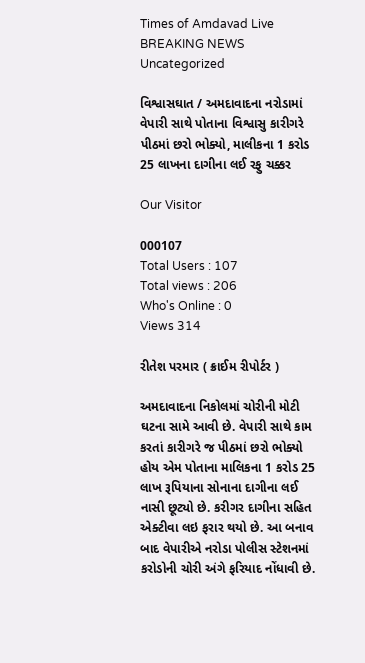Times of Amdavad Live
BREAKING NEWS
Uncategorized

વિશ્વાસઘાત / અમદાવાદના નરોડામાં વેપારી સાથે પોતાના વિશ્વાસુ કારીગરે પીઠમાં છરો ભોક્યો, માલીકના 1 કરોડ 25 લાખના દાગીના લઈ રફુ ચક્કર

Our Visitor

000107
Total Users : 107
Total views : 206
Who's Online : 0
Views 314

રીતેશ પરમાર ( ક્રાઈમ રીપોર્ટર )

અમદાવાદના નિકોલમાં ચોરીની મોટી ઘટના સામે આવી છે. વેપારી સાથે કામ કરતાં કારીગરે જ પીઠમાં છરો ભોક્યો હોય એમ પોતાના માલિકના 1 કરોડ 25 લાખ રૂપિયાના સોનાના દાગીના લઈ નાસી છૂટ્યો છે. કરીગર દાગીના સહિત એક્ટીવા લઇ ફરાર થયો છે. આ બનાવ બાદ વેપારીએ નરોડા પોલીસ સ્ટેશનમાં કરોડોની ચોરી અંગે ફરિયાદ નોંધાવી છે.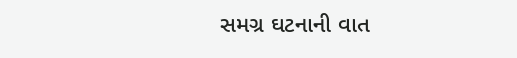સમગ્ર ઘટનાની વાત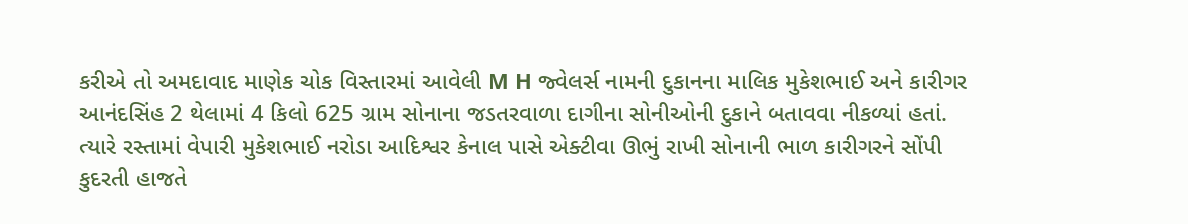કરીએ તો અમદાવાદ માણેક ચોક વિસ્તારમાં આવેલી M H જ્વેલર્સ નામની દુકાનના માલિક મુકેશભાઈ અને કારીગર આનંદસિંહ 2 થેલામાં 4 કિલો 625 ગ્રામ સોનાના જડતરવાળા દાગીના સોનીઓની દુકાને બતાવવા નીકળ્યાં હતાં.
ત્યારે રસ્તામાં વેપારી મુકેશભાઈ નરોડા આદિશ્વર કેનાલ પાસે એક્ટીવા ઊભું રાખી સોનાની ભાળ કારીગરને સોંપી કુદરતી હાજતે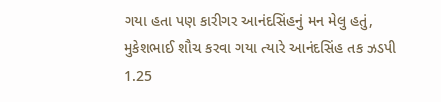ગયા હતા પણ કારીગર આનંદસિંહનું મન મેલુ હતું, મુકેશભાઈ શૌચ કરવા ગયા ત્યારે આનંદસિંહ તક ઝડપી 1.25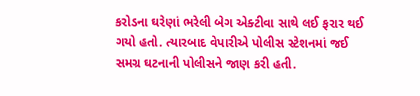કરોડના ઘરેણાં ભરેલી બેગ એક્ટીવા સાથે લઈ ફરાર થઈ ગયો હતો. ત્યારબાદ વેપારીએ પોલીસ સ્ટેશનમાં જઈ સમગ્ર ઘટનાની પોલીસને જાણ કરી હતી.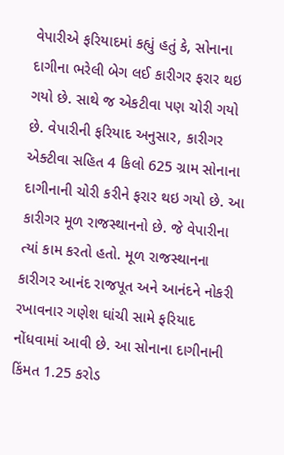વેપારીએ ફરિયાદમાં કહ્યું હતું કે, સોનાના દાગીના ભરેલી બેગ લઈ કારીગર ફરાર થઇ ગયો છે. સાથે જ એકટીવા પણ ચોરી ગયો છે. વેપારીની ફરિયાદ અનુસાર, કારીગર એક્ટીવા સહિત 4 કિલો 625 ગ્રામ સોનાના દાગીનાની ચોરી કરીને ફરાર થઇ ગયો છે. આ કારીગર મૂળ રાજસ્થાનનો છે. જે વેપારીના ત્યાં કામ કરતો હતો. મૂળ રાજસ્થાનના કારીગર આનંદ રાજપૂત અને આનંદને નોકરી રખાવનાર ગણેશ ઘાંચી સામે ફરિયાદ નોંધવામાં આવી છે. આ સોનાના દાગીનાની કિંમત 1.25 કરોડ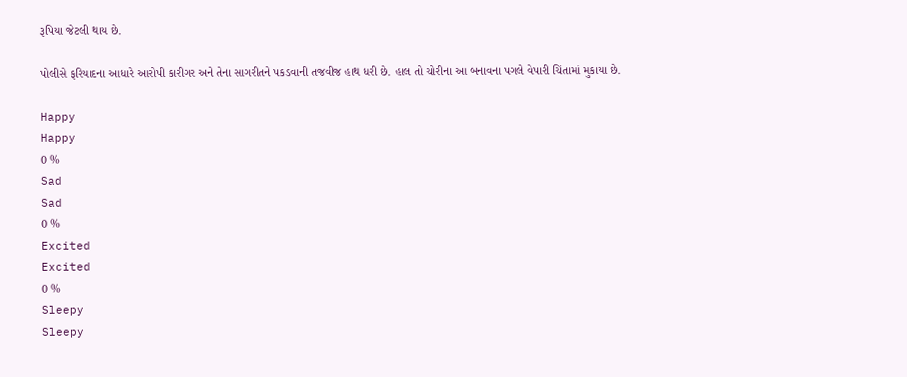રૂપિયા જેટલી થાય છે.

પોલીસે ફરિયાદના આધારે આરોપી કારીગર અને તેના સાગરીતને પકડવાની તજવીજ હાથ ધરી છે. હાલ તો ચોરીના આ બનાવના પગલે વેપારી ચિંતામાં મુકાયા છે.

Happy
Happy
0 %
Sad
Sad
0 %
Excited
Excited
0 %
Sleepy
Sleepy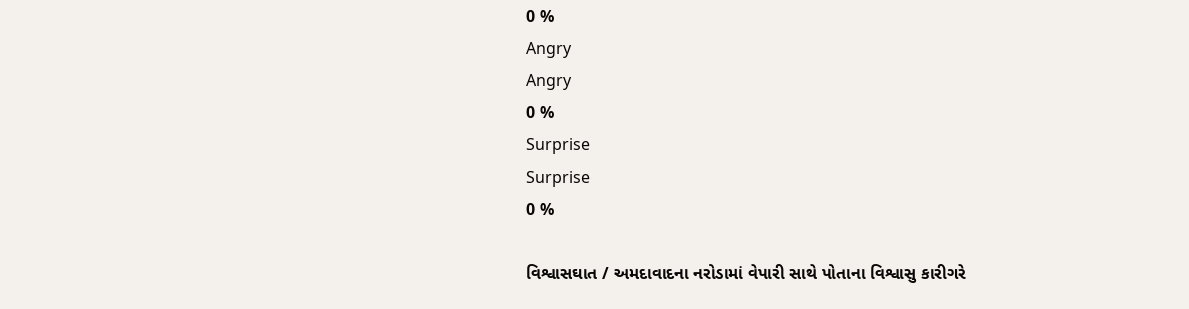0 %
Angry
Angry
0 %
Surprise
Surprise
0 %

વિશ્વાસઘાત / અમદાવાદના નરોડામાં વેપારી સાથે પોતાના વિશ્વાસુ કારીગરે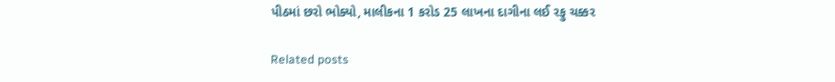પીઠમાં છરો ભોક્યો, માલીકના 1 કરોડ 25 લાખના દાગીના લઈ રફુ ચક્કર

Related posts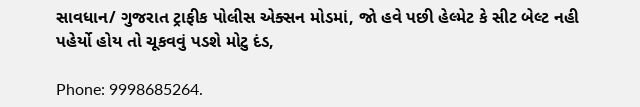સાવધાન/ ગુજરાત ટ્રાફીક પોલીસ એક્સન મોડમાં, જો હવે પછી હેલ્મેટ કે સીટ બેલ્ટ નહી પહેર્યો હોય તો ચૂકવવું પડશે મોટુ દંડ,

Phone: 9998685264.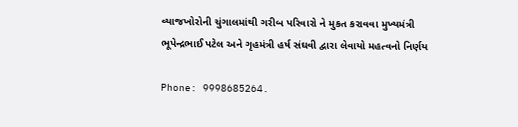વ્યાજખોરોની ચુંગાલમાંથી ગરીબ પરિવારો ને મુકત કરાવવા મુખ્યમંત્રી ભૂપેન્દ્રભાઈ પટેલ અને ગૃહમંત્રી હર્ષ સંઘવી દ્વારા લેવાયો મહત્વનો નિર્ણય

Phone: 9998685264.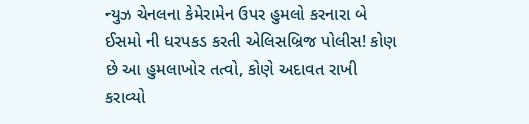ન્યુઝ ચેનલના કેમેરામેન ઉપર હુમલો કરનારા બે ઈસમો ની ધરપકડ કરતી એલિસબ્રિજ પોલીસ! કોણ છે આ હુમલાખોર તત્વો, કોણે અદાવત રાખી કરાવ્યો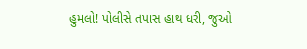હુમલો! પોલીસે તપાસ હાથ ધરી, જુઓ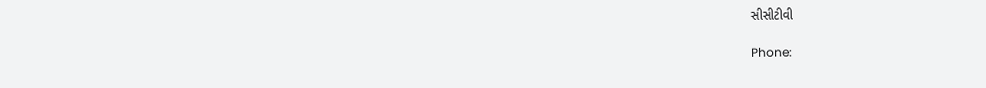સીસીટીવી

Phone: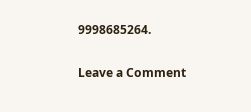9998685264.

Leave a Comment